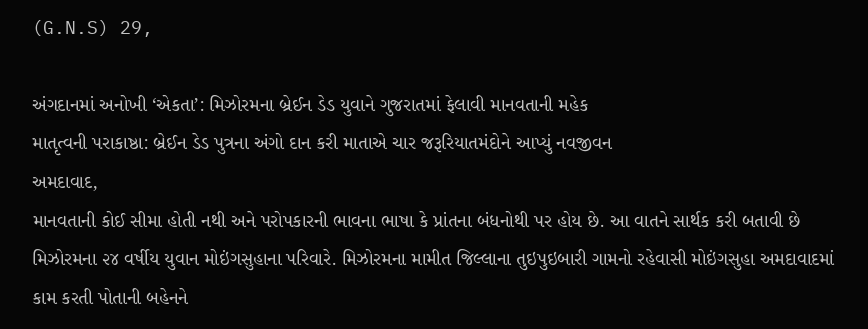(G.N.S) 29,

અંગદાનમાં અનોખી ‘એકતા’: મિઝોરમના બ્રેઈન ડેડ યુવાને ગુજરાતમાં ફેલાવી માનવતાની મહેક
માતૃત્વની પરાકાષ્ઠા: બ્રેઈન ડેડ પુત્રના અંગો દાન કરી માતાએ ચાર જરૂરિયાતમંદોને આપ્યું નવજીવન
અમદાવાદ,
માનવતાની કોઈ સીમા હોતી નથી અને પરોપકારની ભાવના ભાષા કે પ્રાંતના બંધનોથી પર હોય છે. આ વાતને સાર્થક કરી બતાવી છે મિઝોરમના ૨૪ વર્ષીય યુવાન મોઇંગસુહાના પરિવારે. મિઝોરમના મામીત જિલ્લાના તુઇપુઇબારી ગામનો રહેવાસી મોઇંગસુહા અમદાવાદમાં કામ કરતી પોતાની બહેનને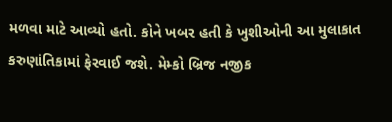મળવા માટે આવ્યો હતો. કોને ખબર હતી કે ખુશીઓની આ મુલાકાત કરુણાંતિકામાં ફેરવાઈ જશે. મેમ્કો બ્રિજ નજીક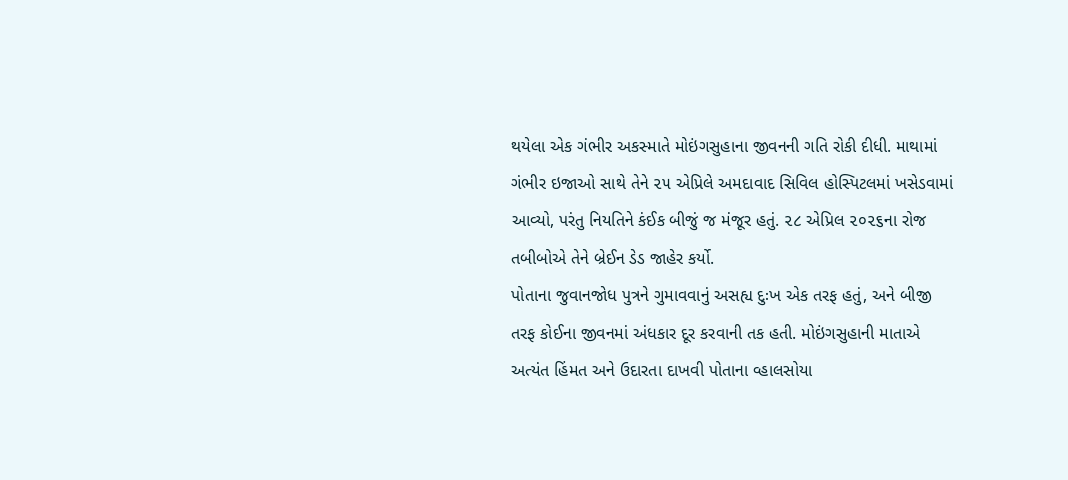થયેલા એક ગંભીર અકસ્માતે મોઇંગસુહાના જીવનની ગતિ રોકી દીધી. માથામાં ગંભીર ઇજાઓ સાથે તેને ૨૫ એપ્રિલે અમદાવાદ સિવિલ હોસ્પિટલમાં ખસેડવામાં આવ્યો, પરંતુ નિયતિને કંઈક બીજું જ મંજૂર હતું. ૨૮ એપ્રિલ ૨૦૨૬ના રોજ તબીબોએ તેને બ્રેઈન ડેડ જાહેર કર્યો.
પોતાના જુવાનજોધ પુત્રને ગુમાવવાનું અસહ્ય દુઃખ એક તરફ હતું, અને બીજી તરફ કોઈના જીવનમાં અંધકાર દૂર કરવાની તક હતી. મોઇંગસુહાની માતાએ અત્યંત હિંમત અને ઉદારતા દાખવી પોતાના વ્હાલસોયા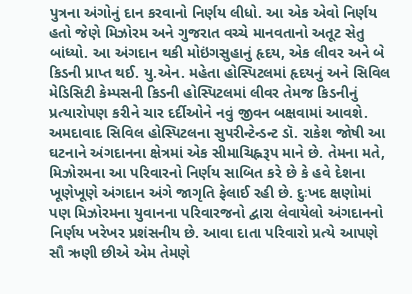પુત્રના અંગોનું દાન કરવાનો નિર્ણય લીધો. આ એક એવો નિર્ણય હતો જેણે મિઝોરમ અને ગુજરાત વચ્ચે માનવતાનો અતૂટ સેતુ બાંધ્યો. આ અંગદાન થકી મોઇંગસુહાનું હૃદય, એક લીવર અને બે કિડની પ્રાપ્ત થઈ. યુ.એન. મહેતા હોસ્પિટલમાં હૃદયનું અને સિવિલ મેડિસિટી કેમ્પસની કિડની હોસ્પિટલમાં લીવર તેમજ કિડનીનું પ્રત્યારોપણ કરીને ચાર દર્દીઓને નવું જીવન બક્ષવામાં આવશે.
અમદાવાદ સિવિલ હોસ્પિટલના સુપરીન્ટેન્ડન્ટ ડૉ. રાકેશ જોષી આ ઘટનાને અંગદાનના ક્ષેત્રમાં એક સીમાચિહ્નરૂપ માને છે. તેમના મતે, મિઝોરમના આ પરિવારનો નિર્ણય સાબિત કરે છે કે હવે દેશના ખૂણેખૂણે અંગદાન અંગે જાગૃતિ ફેલાઈ રહી છે. દુઃખદ ક્ષણોમાં પણ મિઝોરમના યુવાનના પરિવારજનો દ્વારા લેવાયેલો અંગદાનનો નિર્ણય ખરેખર પ્રશંસનીય છે. આવા દાતા પરિવારો પ્રત્યે આપણે સૌ ઋણી છીએ એમ તેમણે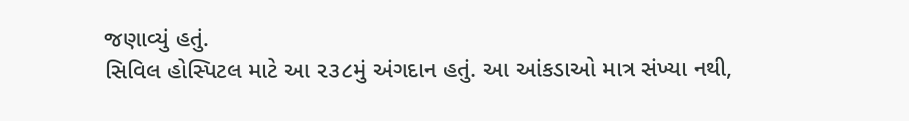જણાવ્યું હતું.
સિવિલ હોસ્પિટલ માટે આ ૨૩૮મું અંગદાન હતું. આ આંકડાઓ માત્ર સંખ્યા નથી,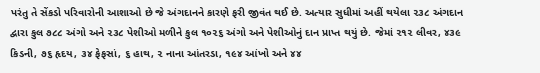પરંતુ તે સેંકડો પરિવારોની આશાઓ છે જે અંગદાનને કારણે ફરી જીવંત થઈ છે. અત્યાર સુધીમાં અહીં થયેલા ૨૩૮ અંગદાન દ્વારા કુલ ૭૮૮ અંગો અને ૨૩૮ પેશીઓ મળીને કુલ ૧૦૨૬ અંગો અને પેશીઓનું દાન પ્રાપ્ત થયું છે. જેમાં ૨૧૨ લીવર, ૪૩૯ કિડની, ૭૬ હૃદય, ૩૪ ફેફસાં, ૬ હાથ, ૨ નાના આંતરડા, ૧૯૪ આંખો અને ૪૪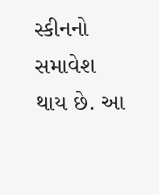સ્કીનનો સમાવેશ થાય છે. આ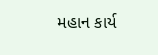મહાન કાર્ય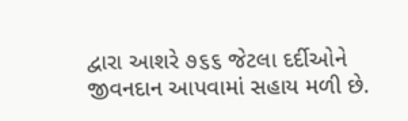દ્વારા આશરે ૭૬૬ જેટલા દર્દીઓને જીવનદાન આપવામાં સહાય મળી છે.